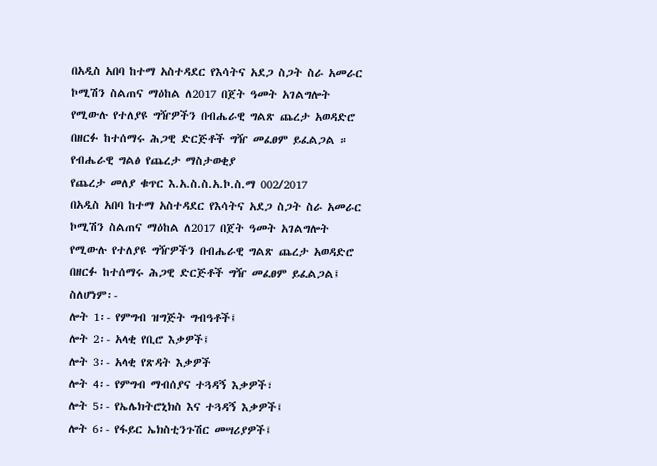በአዲስ አበባ ከተማ አስተዳደር የእሳትና አደጋ ስጋት ስራ አመራር ኮሚሽን ስልጠና ማዕከል ለ2017 በጀት ዓመት አገልግሎት የሚውሉ የተለያዩ ግዥዎችን በብሔራዊ ግልጽ ጨረታ አወዳድሮ በዘርፉ ከተሰማሩ ሕጋዊ ድርጅቶች ግዥ መፈፀም ይፈልጋል ።
የብሔራዊ ግልፅ የጨረታ ማስታወቂያ
የጨረታ መለያ ቁጥር እ.አ.ስ.ስ.አ.ኮ.ስ.ማ 002/2017
በአዲስ አበባ ከተማ አስተዳደር የእሳትና አደጋ ስጋት ስራ አመራር ኮሚሽን ስልጠና ማዕከል ለ2017 በጀት ዓመት አገልግሎት የሚውሉ የተለያዩ ግዥዎችን በብሔራዊ ግልጽ ጨረታ አወዳድሮ በዘርፉ ከተሰማሩ ሕጋዊ ድርጅቶች ግዥ መፈፀም ይፈልጋል፤ ስለሆነም፡-
ሎት 1፡- የምግብ ዝግጅት ግብዓቶች፤
ሎት 2፡- አላቂ የቢሮ እቃዎች፤
ሎት 3፡- አላቂ የጽዳት እቃዎች
ሎት 4፡- የምግብ ማብሰያና ተጓዳኝ እቃዎች፣
ሎት 5፡- የኤሌክትሮኒክስ እና ተጓዳኝ እቃዎች፤
ሎት 6፡- የፋይር ኤክስቲንጉሽር መሣሪያዎች፤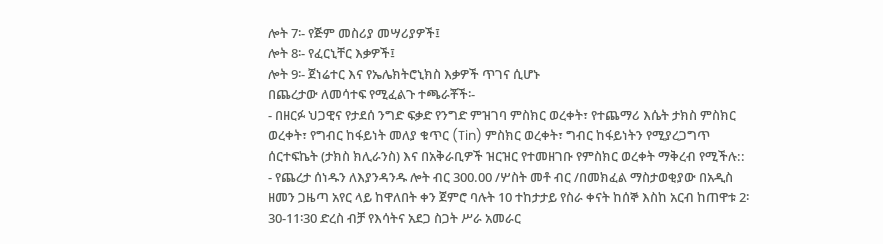ሎት 7፡- የጅም መስሪያ መሣሪያዎች፤
ሎት 8፡- የፈርኒቸር እቃዎች፤
ሎት 9፡- ጀነሬተር እና የኤሌክትሮኒክስ እቃዎች ጥገና ሲሆኑ
በጨረታው ለመሳተፍ የሚፈልጉ ተጫራቾች፡-
- በዘርፉ ህጋዊና የታደሰ ንግድ ፍቃድ የንግድ ምዝገባ ምስክር ወረቀት፣ የተጨማሪ እሴት ታክስ ምስክር ወረቀት፣ የግብር ከፋይነት መለያ ቁጥር (Tin) ምስክር ወረቀት፣ ግብር ከፋይነትን የሚያረጋግጥ ሰርተፍኬት (ታክስ ክሊራንስ) እና በአቅራቢዎች ዝርዝር የተመዘገቡ የምስክር ወረቀት ማቅረብ የሚችሉ::
- የጨረታ ሰነዱን ለእያንዳንዱ ሎት ብር 300.00 /ሦስት መቶ ብር /በመክፈል ማስታወቂያው በአዲስ ዘመን ጋዜጣ አየር ላይ ከዋለበት ቀን ጀምሮ ባሉት 10 ተከታታይ የስራ ቀናት ከሰኞ እስከ አርብ ከጠዋቱ 2፡30-11፡30 ድረስ ብቻ የእሳትና አደጋ ስጋት ሥራ አመራር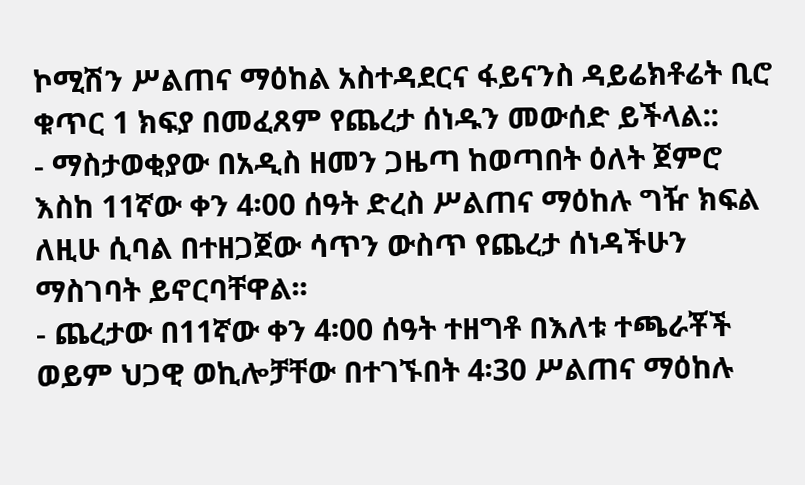ኮሚሽን ሥልጠና ማዕከል አስተዳደርና ፋይናንስ ዳይሬክቶሬት ቢሮ ቁጥር 1 ክፍያ በመፈጸም የጨረታ ሰነዱን መውሰድ ይችላል::
- ማስታወቂያው በአዲስ ዘመን ጋዜጣ ከወጣበት ዕለት ጀምሮ እስከ 11ኛው ቀን 4፡00 ሰዓት ድረስ ሥልጠና ማዕከሉ ግዥ ክፍል ለዚሁ ሲባል በተዘጋጀው ሳጥን ውስጥ የጨረታ ሰነዳችሁን ማስገባት ይኖርባቸዋል፡፡
- ጨረታው በ11ኛው ቀን 4፡00 ሰዓት ተዘግቶ በእለቱ ተጫራቾች ወይም ህጋዊ ወኪሎቻቸው በተገኙበት 4፡30 ሥልጠና ማዕከሉ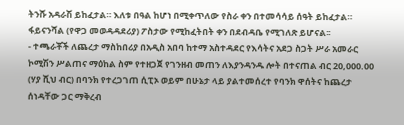ትንሹ አዳራሽ ይከፈታል። እለቱ በዓል ከሆነ በሚቀጥለው የስራ ቀን በተመሳሳይ ሰዓት ይከፈታል። ፋይናንሻል (የዋጋ መወዳዳደሪያ) ፖስታው የሚከፈትበት ቀን በደብዳቤ የሚገለጽ ይሆናል፡፡
- ተጫራቾች ለጨረታ ማስከበሪያ በአዲስ አበባ ከተማ አስተዳደር የእሳትና አደጋ ስጋት ሥራ አመራር ኮሚሽን ሥልጠና ማዕከል ስም የተዘጋጀ የገንዘብ መጠን ለእያንዳንዱ ሎት በተናጠል ብር 20,000.00 (ሃያ ሺህ ብር) በባንክ የተረጋገጠ ሲፒኦ ወይም በሁኔታ ላይ ያልተመሰረተ የባንክ ዋሰትና ከጨረታ ሰነዳቸው ጋር ማቅረብ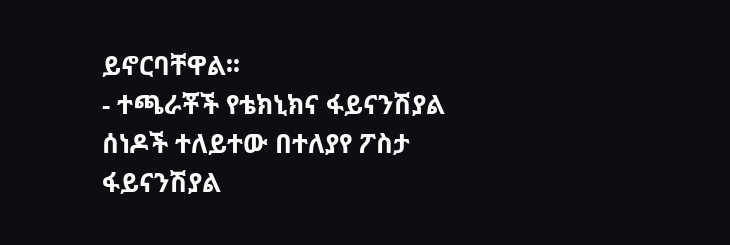ይኖርባቸዋል፡፡
- ተጫራቾች የቴክኒክና ፋይናንሽያል ሰነዶች ተለይተው በተለያየ ፖስታ ፋይናንሽያል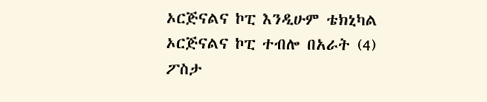ኦርጅናልና ኮፒ እንዲሁም ቴክኒካል ኦርጅናልና ኮፒ ተብሎ በአራት (4) ፖስታ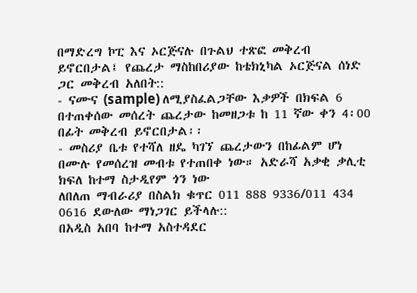በማድረግ ኮፒ እና ኦርጅናሉ በጉልህ ተጽፎ መቅረብ ይኖርበታል፤ የጨረታ ማስከበሪያው ከቴክኒካል ኦርጅናል ሰነድ ጋር መቅረብ አለበት::
- ናሙና (sample) ለሚያስፈልጋቸው እቃዎች በክፍል 6 በተጠቀሰው መሰረት ጨረታው ከመዘጋቱ ከ 11 ኛው ቀን 4፡00 በፊት መቅረብ ይኖርበታል፡፡
- መስሪያ ቤቱ የተሻለ ዘዴ ካገኘ ጨረታውን በከፊልም ሆነ በሙሉ የመሰረዝ መብቱ የተጠበቀ ነው። አድራሻ አቃቂ ቃሊቲ ክፍለ ከተማ ስታዲየም ጎን ነው
ለበለጠ ማብራሪያ በስልክ ቁጥር 011 888 9336/011 434 0616 ደውለው ማነጋገር ይችላሉ::
በአዲስ አበባ ከተማ አስተዳደር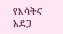የእሳትና አደጋ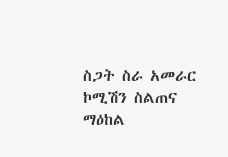ስጋት ስራ አመራር ኮሚሽን ስልጠና ማዕከል